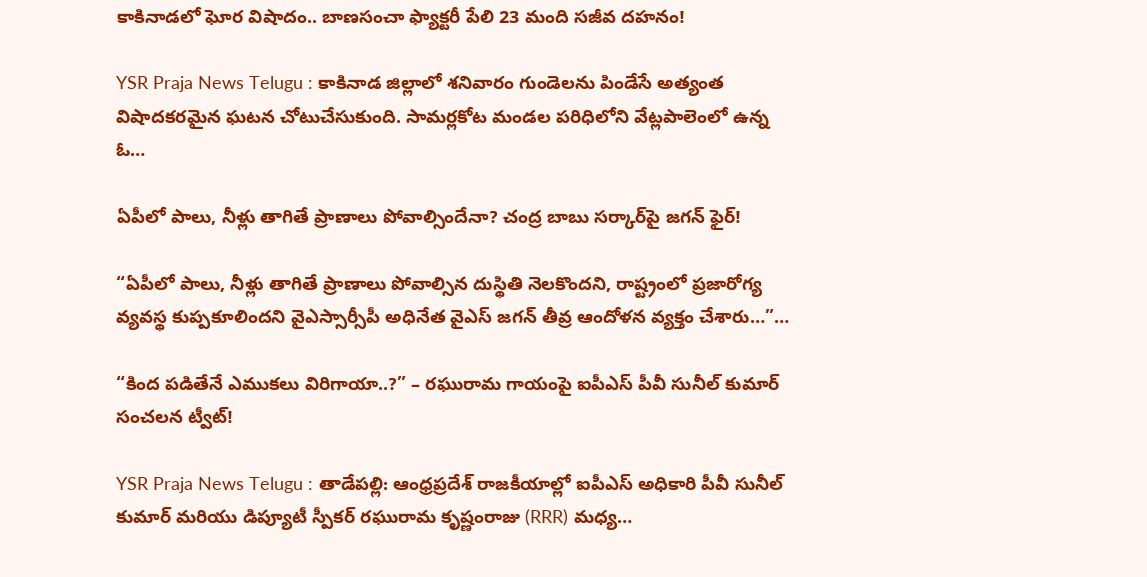కాకినాడలో ఘోర విషాదం.. బాణసంచా ఫ్యాక్టరీ పేలి 23 మంది సజీవ దహనం!

YSR Praja News Telugu : కాకినాడ జిల్లాలో శనివారం గుండెలను పిండేసే అత్యంత విషాదకరమైన ఘటన చోటుచేసుకుంది. సామర్లకోట మండల పరిధిలోని వేట్లపాలెంలో ఉన్న ఓ…

ఏపీలో పాలు, నీళ్లు తాగితే ప్రాణాలు పోవాల్సిందేనా? చంద్ర బాబు సర్కార్‌పై జగన్ ఫైర్!

“ఏపీలో పాలు, నీళ్లు తాగితే ప్రాణాలు పోవాల్సిన దుస్థితి నెలకొందని, రాష్ట్రంలో ప్రజారోగ్య వ్యవస్థ కుప్పకూలిందని వైఎస్సార్సీపీ అధినేత వైఎస్ జగన్ తీవ్ర ఆందోళన వ్యక్తం చేశారు…”…

“కింద పడితేనే ఎముకలు విరిగాయా..?” – రఘురామ గాయంపై ఐపీఎస్ పీవీ సునీల్ కుమార్ సంచలన ట్వీట్!

YSR Praja News Telugu : తాడేపల్లి: ఆంధ్రప్రదేశ్ రాజకీయాల్లో ఐపీఎస్ అధికారి పీవీ సునీల్ కుమార్ మరియు డిప్యూటీ స్పీకర్ రఘురామ కృష్ణంరాజు (RRR) మధ్య…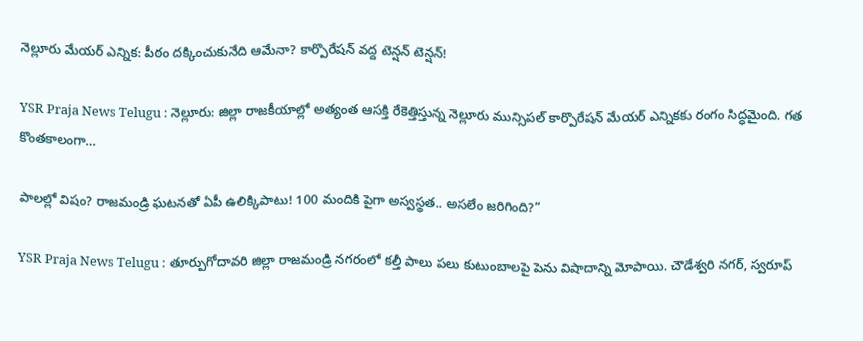నెల్లూరు మేయర్ ఎన్నిక: పీఠం దక్కించుకునేది ఆమేనా? కార్పొరేషన్ వద్ద టెన్షన్ టెన్షన్!

YSR Praja News Telugu : నెల్లూరు: జిల్లా రాజకీయాల్లో అత్యంత ఆసక్తి రేకెత్తిస్తున్న నెల్లూరు మున్సిపల్ కార్పొరేషన్ మేయర్ ఎన్నికకు రంగం సిద్ధమైంది. గత కొంతకాలంగా…

పాలల్లో విషం? రాజమండ్రి ఘటనతో ఏపీ ఉలిక్కిపాటు! 100 మందికి పైగా అస్వస్థత.. అసలేం జరిగింది?”

YSR Praja News Telugu : తూర్పుగోదావరి జిల్లా రాజమండ్రి నగరంలో కల్తీ పాలు పలు కుటుంబాలపై పెను విషాదాన్ని మోపాయి. చౌడేశ్వరి నగర్, స్వరూప్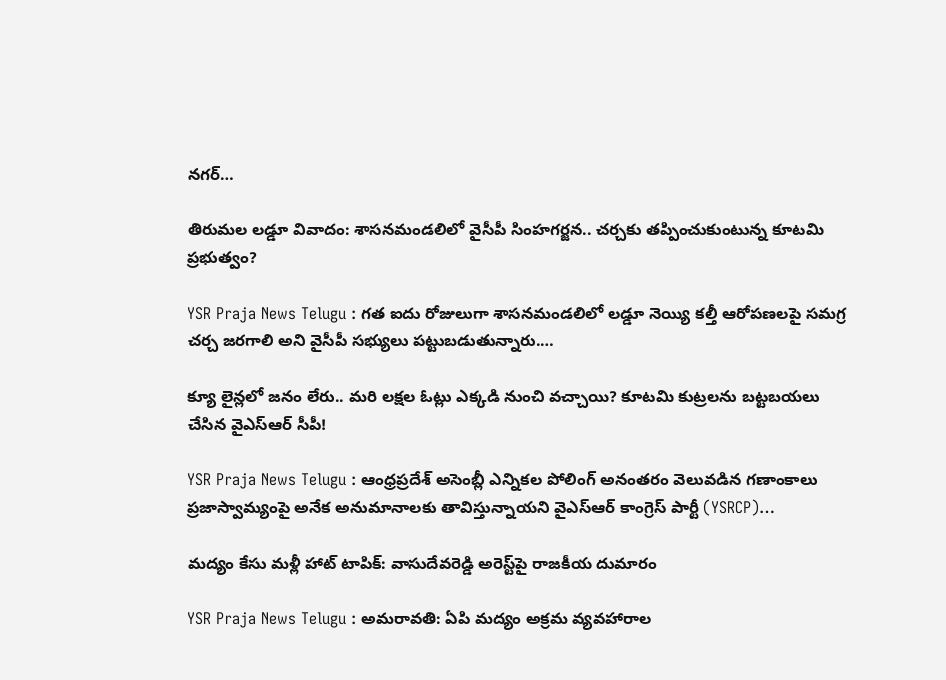నగర్…

తిరుమల లడ్డూ వివాదం: శాసనమండలిలో వైసీపీ సింహగర్జన.. చర్చకు తప్పించుకుంటున్న కూటమి ప్రభుత్వం?

YSR Praja News Telugu : గత ఐదు రోజులుగా శాసనమండలిలో లడ్డూ నెయ్యి కల్తీ ఆరోపణలపై సమగ్ర చర్చ జరగాలి అని వైసీపీ సభ్యులు పట్టుబడుతున్నారు.…

క్యూ లైన్లలో జనం లేరు.. మరి లక్షల ఓట్లు ఎక్కడి నుంచి వచ్చాయి? కూటమి కుట్రలను బట్టబయలు చేసిన వైఎస్ఆర్ సీపీ!

YSR Praja News Telugu : ఆంధ్రప్రదేశ్ అసెంబ్లీ ఎన్నికల పోలింగ్ అనంతరం వెలువడిన గణాంకాలు ప్రజాస్వామ్యంపై అనేక అనుమానాలకు తావిస్తున్నాయని వైఎస్ఆర్ కాంగ్రెస్ పార్టీ (YSRCP)…

మద్యం కేసు మళ్లీ హాట్ టాపిక్: వాసుదేవరెడ్డి అరెస్ట్‌పై రాజకీయ దుమారం

YSR Praja News Telugu : అమరావతి: ఏపి మద్యం అక్రమ వ్యవహారాల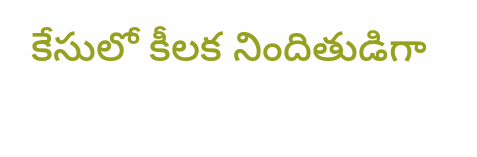కేసులో కీలక నిందితుడిగా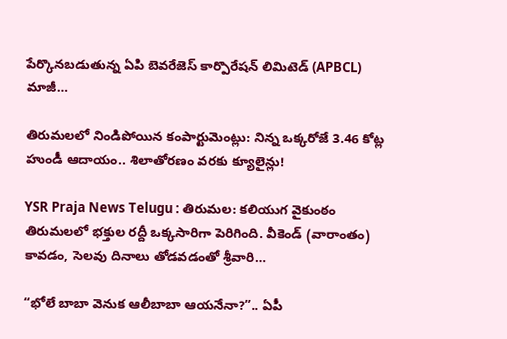పేర్కొనబడుతున్న ఏపి బెవరేజెస్ కార్పొరేషన్ లిమిటెడ్ (APBCL) మాజీ…

తిరుమలలో నిండిపోయిన కంపార్టుమెంట్లు: నిన్న ఒక్కరోజే 3.46 కోట్ల హుండీ ఆదాయం.. శిలాతోరణం వరకు క్యూలైన్లు!

YSR Praja News Telugu : తిరుమల: కలియుగ వైకుంఠం తిరుమలలో భక్తుల రద్దీ ఒక్కసారిగా పెరిగింది. వీకెండ్ (వారాంతం) కావడం, సెలవు దినాలు తోడవడంతో శ్రీవారి…

“భోలే బాబా వెనుక ఆలీబాబా ఆయనేనా?”.. ఏపీ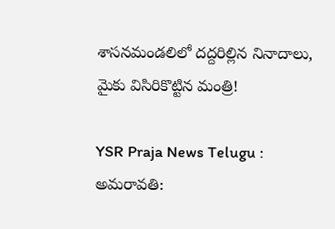శాసనమండలిలో దద్దరిల్లిన నినాదాలు, మైకు విసిరికొట్టిన మంత్రి!

YSR Praja News Telugu : అమరావతి: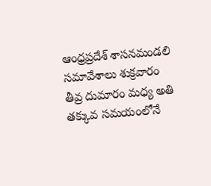ఆంధ్రప్రదేశ్ శాసనమండలి సమావేశాలు శుక్రవారం తీవ్ర దుమారం మధ్య అతి తక్కువ సమయంలోనే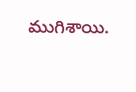ముగిశాయి.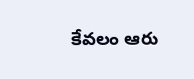కేవలం ఆరు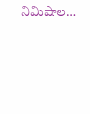నిమిషాల…